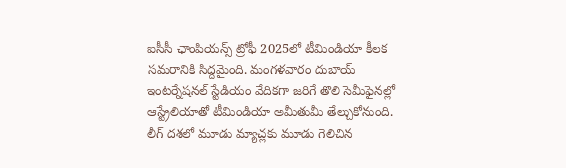ఐసీసీ ఛాంపియన్స్ ట్రోఫీ 2025లో టీమిండియా కీలక సమరానికి సిద్దమైంది. మంగళవారం దుబాయ్ ఇంటర్నేషనల్ స్టేడియం వేదికగా జరిగే తొలి సెమీఫైనల్లో ఆస్ట్రేలియాతో టీమిండియా అమీతుమీ తేల్చుకోనుంది. లీగ్ దశలో మూడు మ్యాచ్లకు మూడు గెలిచిన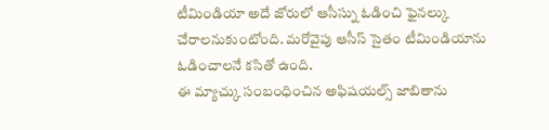టీమిండియా అదే జోరులో ఆసీస్ను ఓడించి ఫైనల్కు చేరాలనుకుంటోంది. మరోవైపు ఆసీస్ సైతం టీమిండియాను ఓడించాలనే కసితో ఉంది.
ఈ మ్యాచ్కు సంబంధించిన అఫిషయల్స్ జాబితాను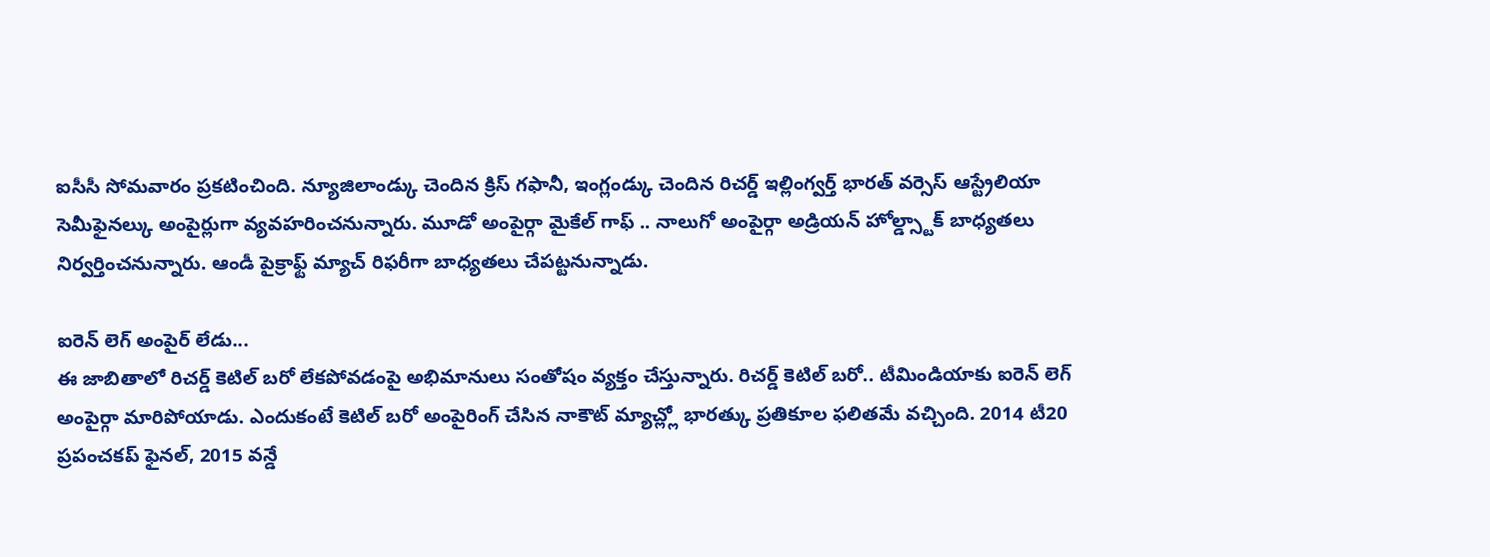ఐసీసీ సోమవారం ప్రకటించింది. న్యూజిలాండ్కు చెందిన క్రిస్ గఫానీ, ఇంగ్లండ్కు చెందిన రిచర్డ్ ఇల్లింగ్వర్త్ భారత్ వర్సెస్ ఆస్ట్రేలియా సెమీఫైనల్కు అంపైర్లుగా వ్యవహరించనున్నారు. మూడో అంపైర్గా మైకేల్ గాఫ్ .. నాలుగో అంపైర్గా అడ్రియన్ హోల్డ్స్టాక్ బాధ్యతలు నిర్వర్తించనున్నారు. ఆండీ పైక్రాఫ్ట్ మ్యాచ్ రిఫరీగా బాధ్యతలు చేపట్టనున్నాడు.

ఐరెన్ లెగ్ అంపైర్ లేడు...
ఈ జాబితాలో రిచర్డ్ కెటిల్ బరో లేకపోవడంపై అభిమానులు సంతోషం వ్యక్తం చేస్తున్నారు. రిచర్డ్ కెటిల్ బరో.. టీమిండియాకు ఐరెన్ లెగ్ అంపైర్గా మారిపోయాడు. ఎందుకంటే కెటిల్ బరో అంపైరింగ్ చేసిన నాకౌట్ మ్యాచ్ల్లో భారత్కు ప్రతికూల ఫలితమే వచ్చింది. 2014 టీ20 ప్రపంచకప్ ఫైనల్, 2015 వన్డే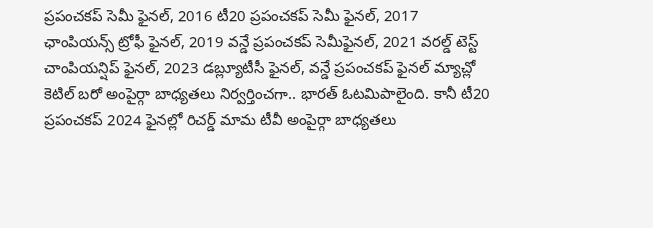ప్రపంచకప్ సెమీ ఫైనల్, 2016 టీ20 ప్రపంచకప్ సెమీ ఫైనల్, 2017 ఛాంపియన్స్ ట్రోఫీ ఫైనల్, 2019 వన్డే ప్రపంచకప్ సెమీఫైనల్, 2021 వరల్డ్ టెస్ట్ చాంపియన్షిప్ ఫైనల్, 2023 డబ్ల్యూటీసీ ఫైనల్, వన్డే ప్రపంచకప్ ఫైనల్ మ్యాచ్లో కెటిల్ బరో అంపైర్గా బాధ్యతలు నిర్వర్తించగా.. భారత్ ఓటమిపాలైంది. కానీ టీ20 ప్రపంచకప్ 2024 ఫైనల్లో రిచర్డ్ మామ టీవీ అంపైర్గా బాధ్యతలు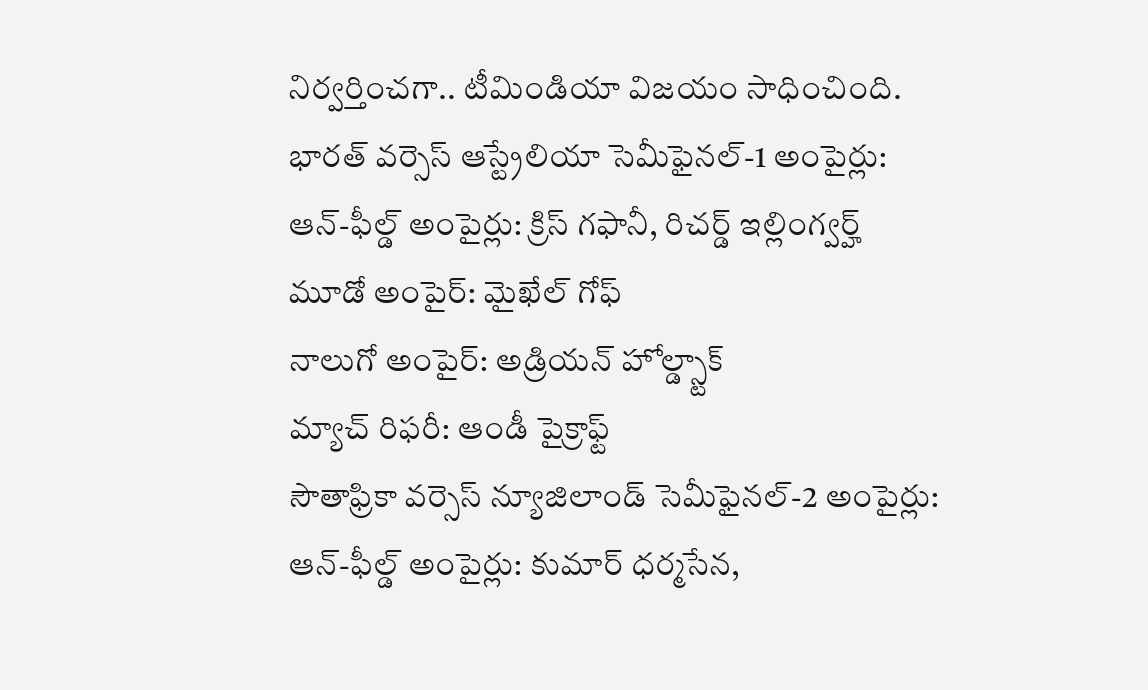నిర్వర్తించగా.. టీమిండియా విజయం సాధించింది.
భారత్ వర్సెస్ ఆస్ట్రేలియా సెమీఫైనల్-1 అంపైర్లు:
ఆన్-ఫీల్డ్ అంపైర్లు: క్రిస్ గఫానీ, రిచర్డ్ ఇల్లింగ్వర్హ్
మూడో అంపైర్: మైఖేల్ గోఫ్
నాలుగో అంపైర్: అడ్రియన్ హోల్డ్స్టాక్
మ్యాచ్ రిఫరీ: ఆండీ పైక్రాఫ్ట్
సౌతాఫ్రికా వర్సెస్ న్యూజిలాండ్ సెమీఫైనల్-2 అంపైర్లు:
ఆన్-ఫీల్డ్ అంపైర్లు: కుమార్ ధర్మసేన,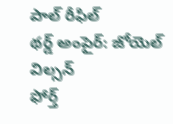పాల్ రీఫిల్
థర్డ్ అంపైర్: జోయెల్ విల్సన్
ఫోర్త్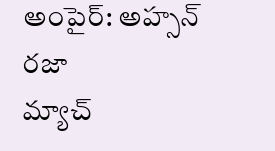అంపైర్: అహ్సన్ రజా
మ్యాచ్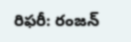రిఫరీ: రంజన్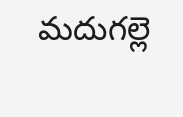మదుగల్లె